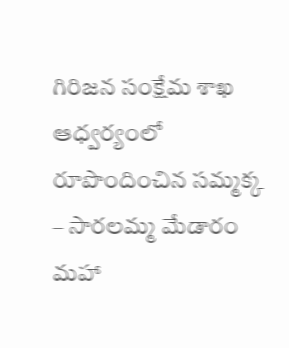గిరిజన సంక్షేమ శాఖ ఆధ్వర్యంలో రూపొందించిన సమ్మక్క – సారలమ్మ మేడారం మహా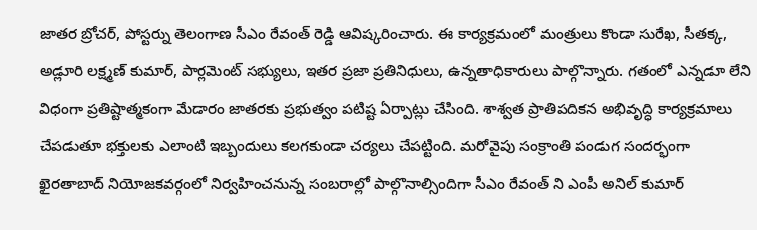జాతర బ్రోచర్, పోస్టర్ను తెలంగాణ సీఎం రేవంత్ రెడ్డి ఆవిష్కరించారు. ఈ కార్యక్రమంలో మంత్రులు కొండా సురేఖ, సీతక్క, అడ్లూరి లక్ష్మణ్ కుమార్, పార్లమెంట్ సభ్యులు, ఇతర ప్రజా ప్రతినిధులు, ఉన్నతాధికారులు పాల్గొన్నారు. గతంలో ఎన్నడూ లేని విధంగా ప్రతిష్టాత్మకంగా మేడారం జాతరకు ప్రభుత్వం పటిష్ట ఏర్పాట్లు చేసింది. శాశ్వత ప్రాతిపదికన అభివృద్ధి కార్యక్రమాలు చేపడుతూ భక్తులకు ఎలాంటి ఇబ్బందులు కలగకుండా చర్యలు చేపట్టింది. మరోవైపు సంక్రాంతి పండుగ సందర్భంగా ఖైరతాబాద్ నియోజకవర్గంలో నిర్వహించనున్న సంబరాల్లో పాల్గొనాల్సిందిగా సీఎం రేవంత్ ని ఎంపీ అనిల్ కుమార్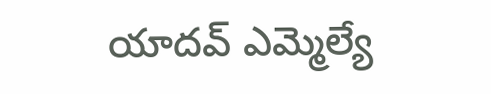యాదవ్ ఎమ్మెల్యే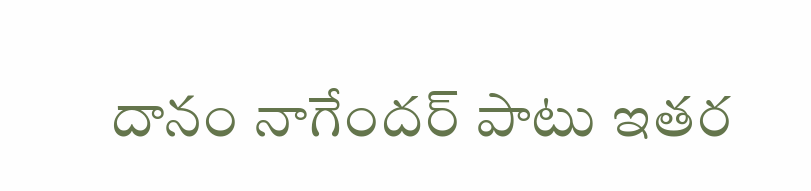దానం నాగేందర్ పాటు ఇతర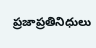ప్రజాప్రతినిధులు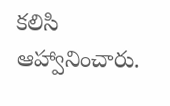కలిసి ఆహ్వానించారు.